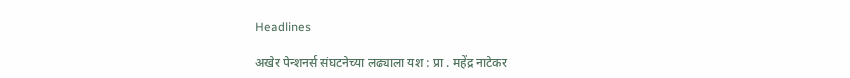Headlines

अखेर पेन्शनर्स संघटनेच्या लढ्याला यश : प्रा . महेंद्र नाटेकर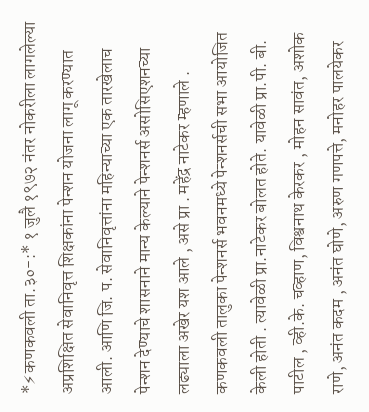*⚡कणकवली ता.३०-:* १ जुलै १९७२ नंतर नोकरीला लागलेल्या अप्रशिक्षित सेवानिवृत्त शिक्षकांना पेन्शन योजना लागू करण्यात आली. आणि जि. प. सेवानिवृत्तांना महिन्याच्या एक तारखेलाच पेन्शन देण्याचे शासनाने मान्य केल्याने पेन्शनर्स असोसिएशनच्या लढ्याला अखेर यश आले , असे प्रा . महेंद्र नाटेकर म्हणाले . कणकवली तालुका पेन्शनर्स भवनमध्ये पेन्शनर्सची सभा आयोजित केली होती . त्यावेळी प्रा.नाटेकर बोलत होते. यावेळी प्रा.पी. बी. पाटील , व्ही.के. चव्हाण, विश्वनाथ केरकर , मोहन सावंत, अशोक राणे, अनंत कदम , अनंत घोणे, अरुण गणपत्ते, मनोहर पालयेकर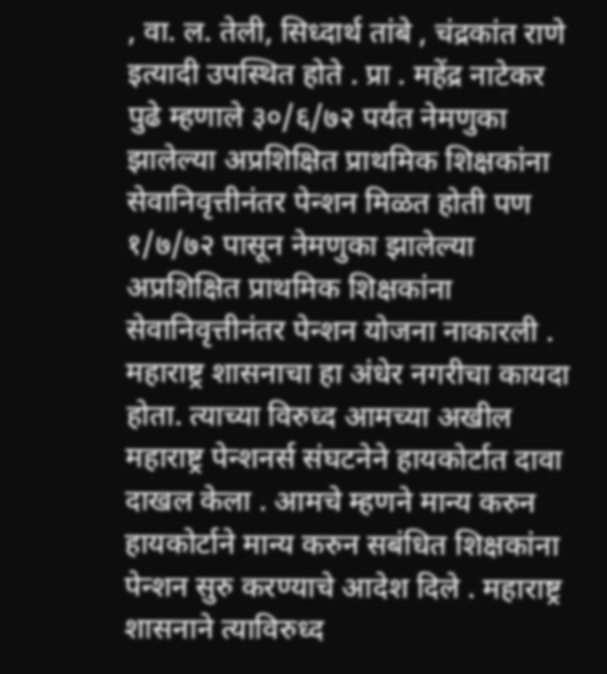, वा. ल. तेली, सिध्दार्थ तांबे , चंद्रकांत राणे इत्यादी उपस्थित होते . प्रा . महेंद्र नाटेकर पुढे म्हणाले ३०/६/७२ पर्यंत नेमणुका झालेल्या अप्रशिक्षित प्राथमिक शिक्षकांना सेवानिवृत्तीनंतर पेन्शन मिळत होती पण १/७/७२ पासून नेमणुका झालेल्या अप्रशिक्षित प्राथमिक शिक्षकांना सेवानिवृत्तीनंतर पेन्शन योजना नाकारली . महाराष्ट्र शासनाचा हा अंधेर नगरीचा कायदा होता. त्याच्या विरुध्द आमच्या अखील महाराष्ट्र पेन्शनर्स संघटनेने हायकोर्टात दावा दाखल केला . आमचे म्हणने मान्य करुन हायकोर्टाने मान्य करुन सबंधित शिक्षकांना पेन्शन सुरु करण्याचे आदेश दिले . महाराष्ट्र शासनाने त्याविरुध्द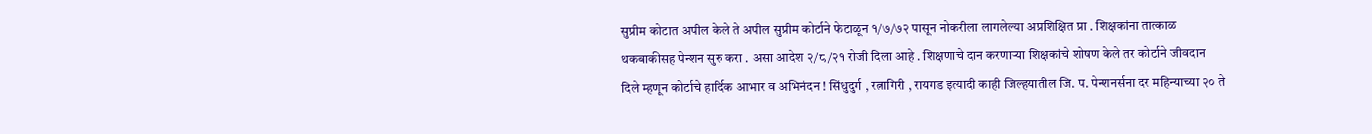सुप्रीम कोटात अपील केले ते अपील सुप्रीम कोर्टाने फेटाळून १/७/७२ पासून नोकरीला लागलेल्या अप्रशिक्षित प्रा . शिक्षकांना तात्काळ थकबाकीसह पेन्शन सुरु करा . असा आदेश २/८/२१ रोजी दिला आहे . शिक्षणाचे दान करणाऱ्या शिक्षकांचे शोषण केले तर कोर्टाने जीवदान दिले म्हणून कोर्टाचे हार्दिक आभार व अभिनंदन ! सिंधुदुर्ग , रत्नागिरी , रायगड इत्यादी काही जिल्हयातील जि. प. पेन्शनर्सना दर महिन्याच्या २० ते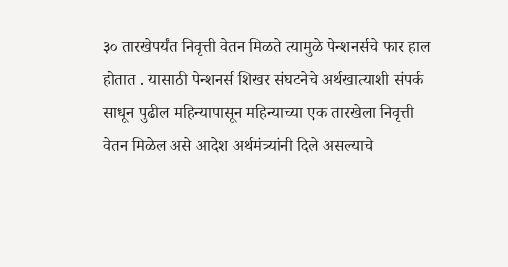३० तारखेपर्यंत निवृत्ती वेतन मिळते त्यामुळे पेन्शनर्सचे फार हाल होतात . यासाठी पेन्शनर्स शिखर संघटनेचे अर्थखात्याशी संपर्क साधून पुढील महिन्यापासून महिन्याच्या एक तारखेला निवृत्ती वेतन मिळेल असे आदेश अर्थमंत्र्यांनी दिले असल्याचे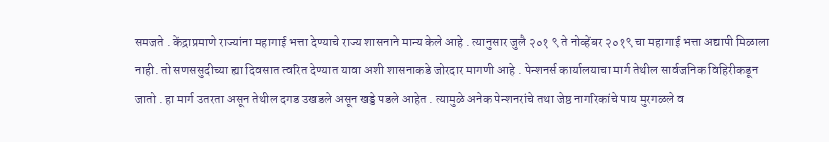समजते . केंद्राप्रमाणे राज्यांना महागाई भत्ता देण्याचे राज्य शासनाने मान्य केले आहे . त्यानुसार जुलै २०१ ९ ते नोव्हेंबर २०१९ चा महागाई भत्ता अद्यापी मिळाला नाही. तो सणससुदीच्या ह्या दिवसात त्वरित देण्यात यावा अशी शासनाकडे जोरदार मागणी आहे . पेन्शनर्स कार्यालयाचा मार्ग तेथील सार्वजनिक विहिरीकडून जातो . हा मार्ग उतरता असून तेथील दगड उखडले असून खड्डे पडले आहेत . त्यामुळे अनेक पेन्शनरांचे तथा जेष्ठ नागरिकांचे पाय मुरगळले व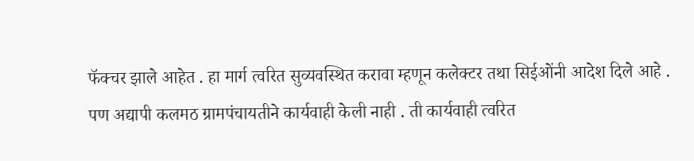फॅक्चर झाले आहेत . हा मार्ग त्वरित सुव्यवस्थित करावा म्हणून कलेक्टर तथा सिईओंनी आदेश दिले आहे . पण अद्यापी कलमठ ग्रामपंचायतीने कार्यवाही केली नाही . ती कार्यवाही त्वरित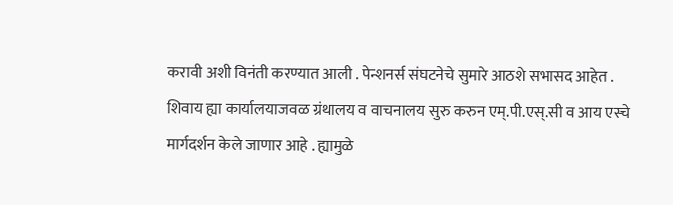करावी अशी विनंती करण्यात आली . पेन्शनर्स संघटनेचे सुमारे आठशे सभासद आहेत . शिवाय ह्या कार्यालयाजवळ ग्रंथालय व वाचनालय सुरु करुन एम्.पी.एस्.सी व आय एस्चे मार्गदर्शन केले जाणार आहे . ह्यामुळे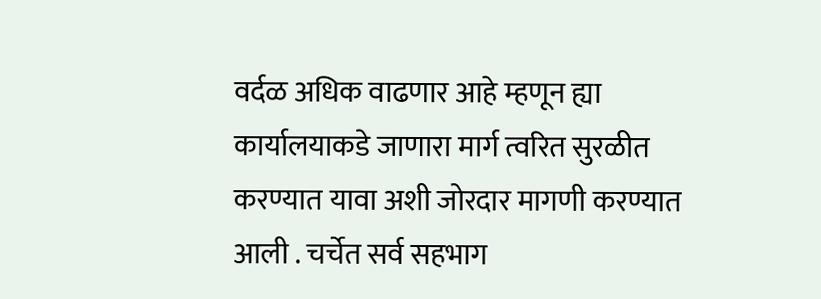वर्दळ अधिक वाढणार आहे म्हणून ह्या कार्यालयाकडे जाणारा मार्ग त्वरित सुरळीत करण्यात यावा अशी जोरदार मागणी करण्यात आली . चर्चेत सर्व सहभाग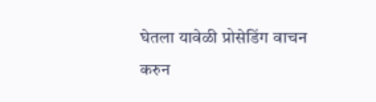घेतला यावेळी प्रोसेडिंग वाचन करुन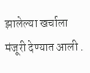झालेल्या खर्चाला मंजूरी देण्यात आली .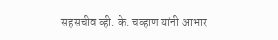सहसचीव व्ही. के. चव्हाण यांनी आभार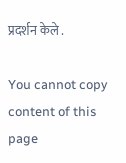प्रदर्शन केले .

You cannot copy content of this page